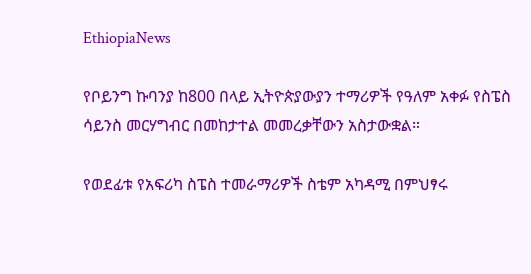EthiopiaNews

የቦይንግ ኩባንያ ከ800 በላይ ኢትዮጵያውያን ተማሪዎች የዓለም አቀፉ የስፔስ ሳይንስ መርሃግብር በመከታተል መመረቃቸውን አስታውቋል።

የወደፊቱ የአፍሪካ ስፔስ ተመራማሪዎች ስቴም አካዳሚ በምህፃሩ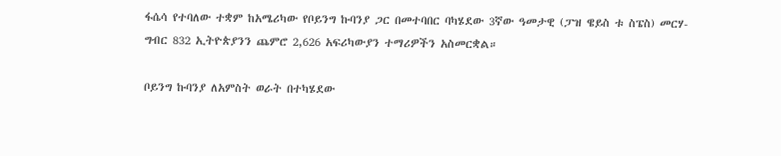ፋሴሳ የተባለው ተቋም ከአሜሪካው የቦይንግ ኩባንያ ጋር በመተባበር ባካሄደው 3ኛው ዓመታዊ (ፓዝ ዌይስ ቱ ስፔስ) መርሃ-ግብር 832 ኢትዮጵያንን ጨምሮ 2,626 አፍሪካውያን ተማሪዎችን አስመርቋል።

ቦይንግ ኩባንያ ለአምስት ወራት በተካሄደው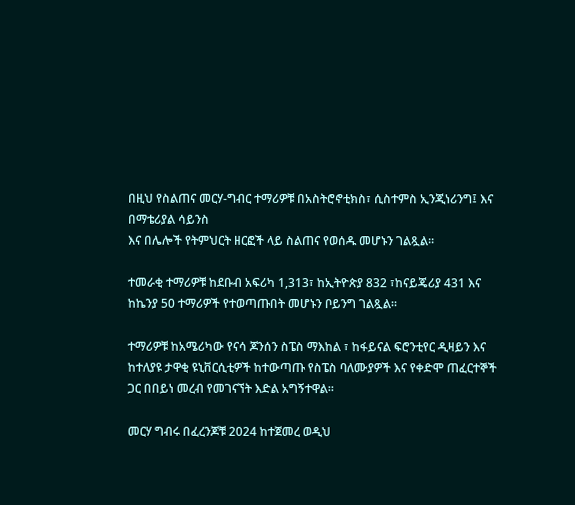በዚህ የስልጠና መርሃ-ግብር ተማሪዎቹ በአስትሮኖቲክስ፣ ሲስተምስ ኢንጂነሪንግ፤ እና በማቴሪያል ሳይንስ
እና በሌሎች የትምህርት ዘርፎች ላይ ስልጠና የወሰዱ መሆኑን ገልጿል።

ተመራቂ ተማሪዎቹ ከደቡብ አፍሪካ 1,313፣ ከኢትዮጵያ 832 ፣ከናይጄሪያ 431 እና ከኬንያ 50 ተማሪዎች የተወጣጡበት መሆኑን ቦይንግ ገልጿል።

ተማሪዎቹ ከአሜሪካው የናሳ ጆንሰን ስፔስ ማእከል ፣ ከፋይናል ፍሮንቲየር ዲዛይን እና ከተለያዩ ታዋቂ ዩኒቨርሲቲዎች ከተውጣጡ የስፔስ ባለሙያዎች እና የቀድሞ ጠፈርተኞች ጋር በበይነ መረብ የመገናኘት እድል አግኝተዋል።

መርሃ ግብሩ በፈረንጆቹ 2024 ከተጀመረ ወዲህ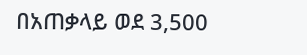በአጠቃላይ ወደ 3,500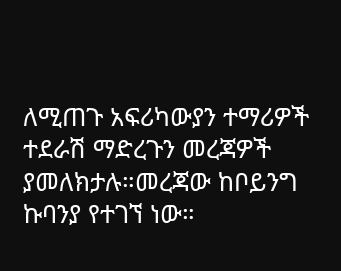ለሚጠጉ አፍሪካውያን ተማሪዎች ተደራሽ ማድረጉን መረጃዎች ያመለክታሉ።መረጃው ከቦይንግ ኩባንያ የተገኘ ነው።